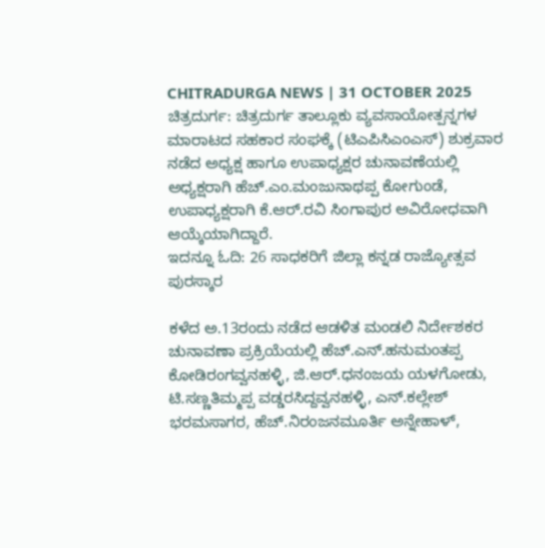CHITRADURGA NEWS | 31 OCTOBER 2025
ಚಿತ್ರದುರ್ಗ: ಚಿತ್ರದುರ್ಗ ತಾಲ್ಲೂಕು ವ್ಯವಸಾಯೋತ್ಪನ್ನಗಳ ಮಾರಾಟದ ಸಹಕಾರ ಸಂಘಕ್ಕೆ (ಟಿಎಪಿಸಿಎಂಎಸ್) ಶುಕ್ರವಾರ ನಡೆದ ಅಧ್ಯಕ್ಷ ಹಾಗೂ ಉಪಾಧ್ಯಕ್ಷರ ಚುನಾವಣೆಯಲ್ಲಿ ಅಧ್ಯಕ್ಷರಾಗಿ ಹೆಚ್.ಎಂ.ಮಂಜುನಾಥಪ್ಪ ಕೋಗುಂಡೆ, ಉಪಾಧ್ಯಕ್ಷರಾಗಿ ಕೆ.ಆರ್.ರವಿ ಸಿಂಗಾಪುರ ಅವಿರೋಧವಾಗಿ ಆಯ್ಕೆಯಾಗಿದ್ದಾರೆ.
ಇದನ್ನೂ ಓದಿ: 26 ಸಾಧಕರಿಗೆ ಜಿಲ್ಲಾ ಕನ್ನಡ ರಾಜ್ಯೋತ್ಸವ ಪುರಸ್ಕಾರ

ಕಳೆದ ಅ.13ರಂದು ನಡೆದ ಆಡಳಿತ ಮಂಡಲಿ ನಿರ್ದೇಶಕರ ಚುನಾವಣಾ ಪ್ರಕ್ರಿಯೆಯಲ್ಲಿ ಹೆಚ್.ಎನ್.ಹನುಮಂತಪ್ಪ ಕೋಡಿರಂಗವ್ವನಹಳ್ಳಿ, ಜಿ.ಆರ್.ಧನಂಜಯ ಯಳಗೋಡು, ಟಿ.ಸಣ್ಣತಿಮ್ಮಪ್ಪ ವಡ್ಡರಸಿದ್ದವ್ವನಹಳ್ಳಿ, ಎನ್.ಕಲ್ಲೇಶ್ ಭರಮಸಾಗರ, ಹೆಚ್.ನಿರಂಜನಮೂರ್ತಿ ಅನ್ನೇಹಾಳ್,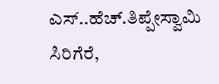ಎಸ್..ಹೆಚ್.ತಿಪ್ಪೇಸ್ವಾಮಿ ಸಿರಿಗೆರೆ,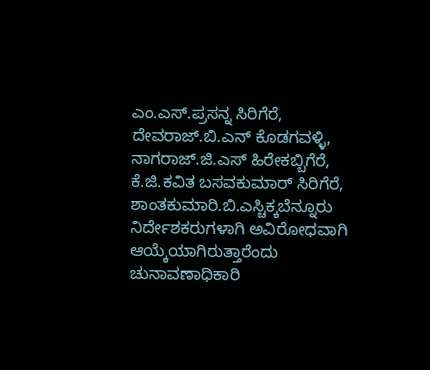ಎಂ.ಎಸ್.ಪ್ರಸನ್ನ ಸಿರಿಗೆರೆ, ದೇವರಾಜ್.ಬಿ.ಎನ್ ಕೊಡಗವಳ್ಳಿ, ನಾಗರಾಜ್.ಜಿ.ಎಸ್ ಹಿರೇಕಬ್ಬಿಗೆರೆ, ಕೆ.ಜಿ.ಕವಿತ ಬಸವಕುಮಾರ್ ಸಿರಿಗೆರೆ, ಶಾಂತಕುಮಾರಿ.ಬಿ.ಎಸ್ಚಿಕ್ಕಬೆನ್ನೂರು ನಿರ್ದೇಶಕರುಗಳಾಗಿ ಅವಿರೋಧವಾಗಿ ಆಯ್ಕೆಯಾಗಿರುತ್ತಾರೆಂದು ಚುನಾವಣಾಧಿಕಾರಿ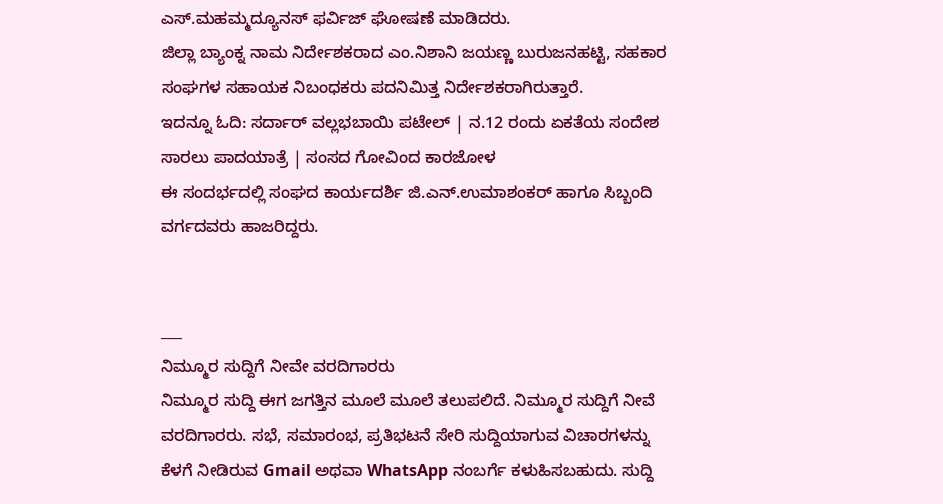ಎಸ್.ಮಹಮ್ಮದ್ಯೂನಸ್ ಫರ್ವಿಜ್ ಘೋಷಣೆ ಮಾಡಿದರು.
ಜಿಲ್ಲಾ ಬ್ಯಾಂಕ್ನ ನಾಮ ನಿರ್ದೇಶಕರಾದ ಎಂ.ನಿಶಾನಿ ಜಯಣ್ಣ ಬುರುಜನಹಟ್ಟಿ, ಸಹಕಾರ ಸಂಘಗಳ ಸಹಾಯಕ ನಿಬಂಧಕರು ಪದನಿಮಿತ್ತ ನಿರ್ದೇಶಕರಾಗಿರುತ್ತಾರೆ.
ಇದನ್ನೂ ಓದಿ: ಸರ್ದಾರ್ ವಲ್ಲಭಬಾಯಿ ಪಟೇಲ್ | ನ.12 ರಂದು ಏಕತೆಯ ಸಂದೇಶ ಸಾರಲು ಪಾದಯಾತ್ರೆ | ಸಂಸದ ಗೋವಿಂದ ಕಾರಜೋಳ
ಈ ಸಂದರ್ಭದಲ್ಲಿ ಸಂಘದ ಕಾರ್ಯದರ್ಶಿ ಜಿ.ಎನ್.ಉಮಾಶಂಕರ್ ಹಾಗೂ ಸಿಬ್ಬಂದಿ ವರ್ಗದವರು ಹಾಜರಿದ್ದರು.


___
ನಿಮ್ಮೂರ ಸುದ್ದಿಗೆ ನೀವೇ ವರದಿಗಾರರು
ನಿಮ್ಮೂರ ಸುದ್ದಿ ಈಗ ಜಗತ್ತಿನ ಮೂಲೆ ಮೂಲೆ ತಲುಪಲಿದೆ. ನಿಮ್ಮೂರ ಸುದ್ದಿಗೆ ನೀವೆ ವರದಿಗಾರರು. ಸಭೆ, ಸಮಾರಂಭ, ಪ್ರತಿಭಟನೆ ಸೇರಿ ಸುದ್ದಿಯಾಗುವ ವಿಚಾರಗಳನ್ನು ಕೆಳಗೆ ನೀಡಿರುವ Gmail ಅಥವಾ WhatsApp ನಂಬರ್ಗೆ ಕಳುಹಿಸಬಹುದು. ಸುದ್ದಿ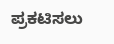ಪ್ರಕಟಿಸಲು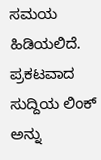ಸಮಯ ಹಿಡಿಯಲಿದೆ. ಪ್ರಕಟವಾದ ಸುದ್ದಿಯ ಲಿಂಕ್ ಅನ್ನು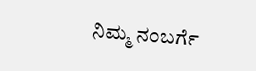ನಿಮ್ಮ ನಂಬರ್ಗೆ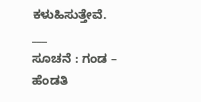ಕಳುಹಿಸುತ್ತೇವೆ.
___
ಸೂಚನೆ : ಗಂಡ – ಹೆಂಡತಿ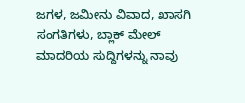ಜಗಳ, ಜಮೀನು ವಿವಾದ, ಖಾಸಗಿ ಸಂಗತಿಗಳು, ಬ್ಲಾಕ್ ಮೇಲ್ ಮಾದರಿಯ ಸುದ್ದಿಗಳನ್ನು ನಾವು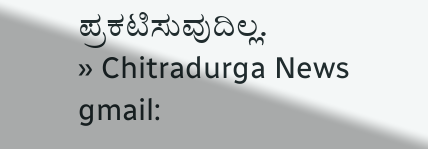ಪ್ರಕಟಿಸುವುದಿಲ್ಲ.
» Chitradurga News gmail: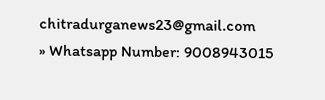chitradurganews23@gmail.com
» Whatsapp Number: 9008943015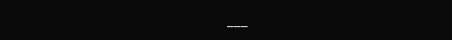___